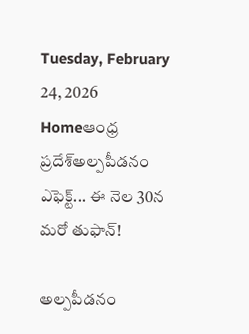Tuesday, February 24, 2026
Homeఆంధ్ర ప్రదేశ్అల్పపీడనం ఎఫెక్ట్... ఈ నెల 30న మరో తుఫాన్!

అల్పపీడనం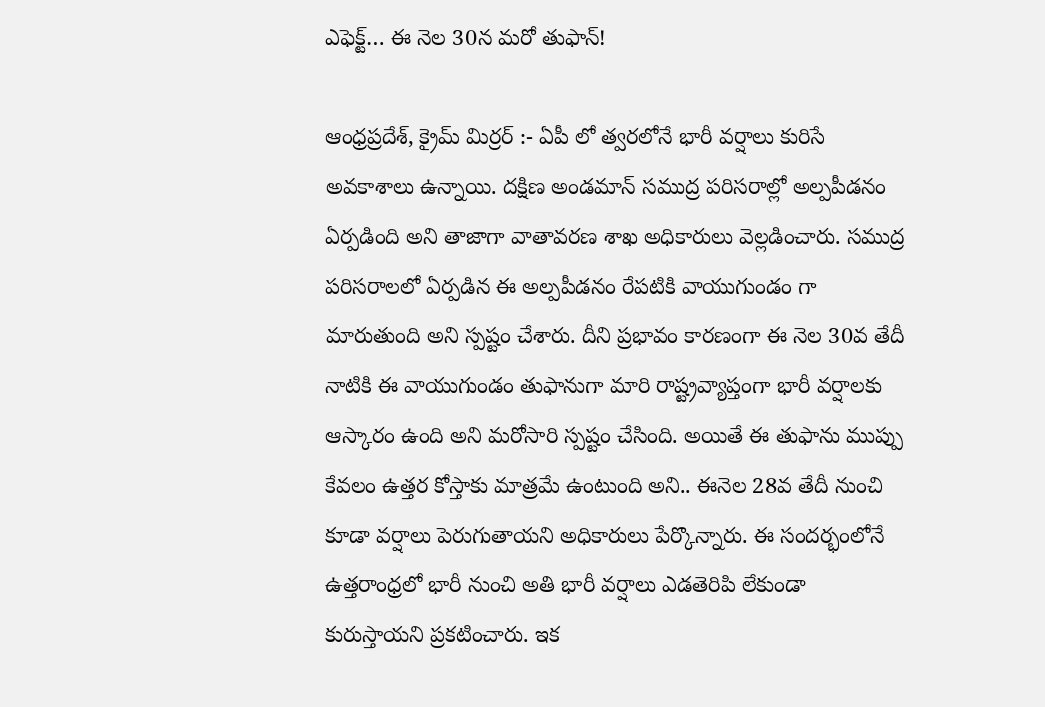ఎఫెక్ట్… ఈ నెల 30న మరో తుఫాన్!

ఆంధ్రప్రదేశ్, క్రైమ్ మిర్రర్ :- ఏపీ లో త్వరలోనే భారీ వర్షాలు కురిసే అవకాశాలు ఉన్నాయి. దక్షిణ అండమాన్ సముద్ర పరిసరాల్లో అల్పపీడనం ఏర్పడింది అని తాజాగా వాతావరణ శాఖ అధికారులు వెల్లడించారు. సముద్ర పరిసరాలలో ఏర్పడిన ఈ అల్పపీడనం రేపటికి వాయుగుండం గా మారుతుంది అని స్పష్టం చేశారు. దీని ప్రభావం కారణంగా ఈ నెల 30వ తేదీ నాటికి ఈ వాయుగుండం తుఫానుగా మారి రాష్ట్రవ్యాప్తంగా భారీ వర్షాలకు ఆస్కారం ఉంది అని మరోసారి స్పష్టం చేసింది. అయితే ఈ తుఫాను ముప్పు కేవలం ఉత్తర కోస్తాకు మాత్రమే ఉంటుంది అని.. ఈనెల 28వ తేదీ నుంచి కూడా వర్షాలు పెరుగుతాయని అధికారులు పేర్కొన్నారు. ఈ సందర్భంలోనే ఉత్తరాంధ్రలో భారీ నుంచి అతి భారీ వర్షాలు ఎడతెరిపి లేకుండా కురుస్తాయని ప్రకటించారు. ఇక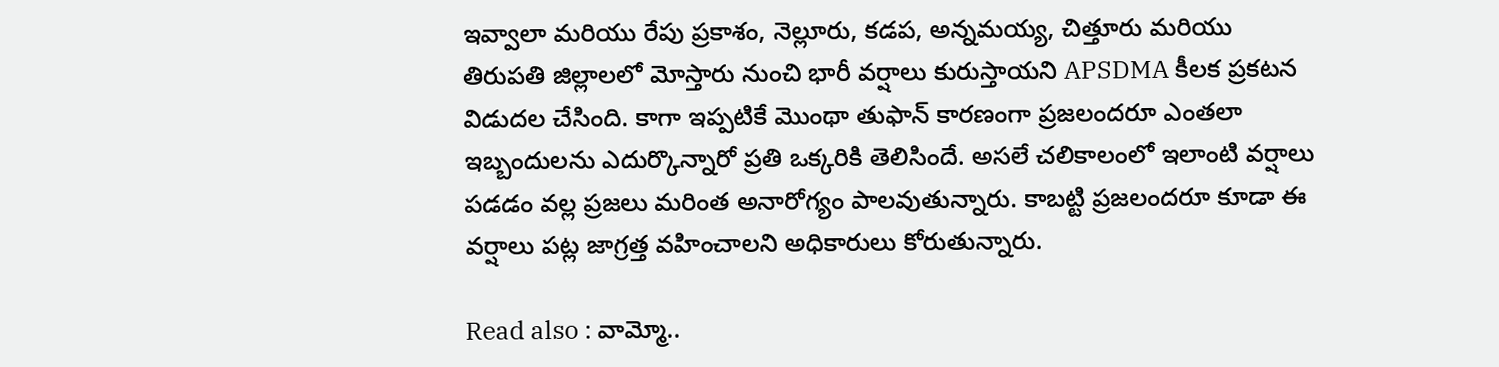ఇవ్వాలా మరియు రేపు ప్రకాశం, నెల్లూరు, కడప, అన్నమయ్య, చిత్తూరు మరియు తిరుపతి జిల్లాలలో మోస్తారు నుంచి భారీ వర్షాలు కురుస్తాయని APSDMA కీలక ప్రకటన విడుదల చేసింది. కాగా ఇప్పటికే మొంథా తుఫాన్ కారణంగా ప్రజలందరూ ఎంతలా ఇబ్బందులను ఎదుర్కొన్నారో ప్రతి ఒక్కరికి తెలిసిందే. అసలే చలికాలంలో ఇలాంటి వర్షాలు పడడం వల్ల ప్రజలు మరింత అనారోగ్యం పాలవుతున్నారు. కాబట్టి ప్రజలందరూ కూడా ఈ వర్షాలు పట్ల జాగ్రత్త వహించాలని అధికారులు కోరుతున్నారు.

Read also : వామ్మో..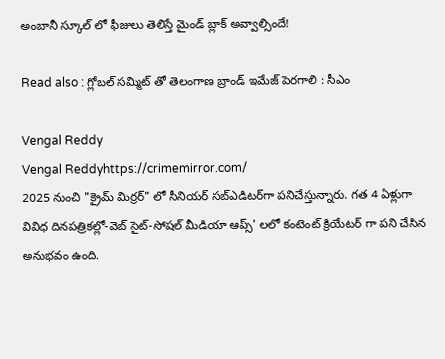అంబానీ స్కూల్ లో ఫీజులు తెలిస్తే మైండ్ బ్లాక్ అవ్వాల్సిందే!

Read also : గ్లోబల్ సమ్మిట్ తో తెలంగాణ బ్రాండ్ ఇమేజ్ పెరగాలి : సీఎం

Vengal Reddy
Vengal Reddyhttps://crimemirror.com/
2025 నుంచి "క్రైమ్ మిర్రర్" లో సీనియర్ సబ్‌ఎడిటర్‌గా పనిచేస్తున్నారు. గత 4 ఏళ్లుగా వివిధ దినపత్రికల్లో-వెబ్ సైట్-సోషల్ మీడియా ఆప్స్' లలో కంటెంట్ క్రియేటర్ గా పని చేసిన అనుభవం ఉంది.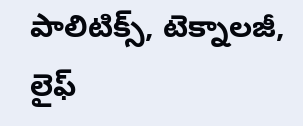పాలిటిక్స్‌, టెక్నాలజీ, లైఫ్‌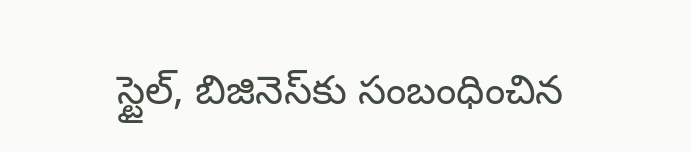స్టైల్‌, బిజినెస్‌కు సంబంధించిన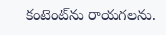కంటెంట్‌ను రాయగలను.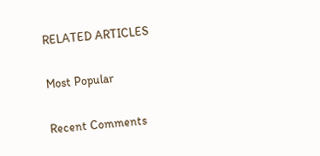RELATED ARTICLES

Most Popular

Recent Comments